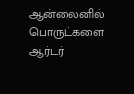ஆன்லைனில் பொருட்களை ஆர்டர்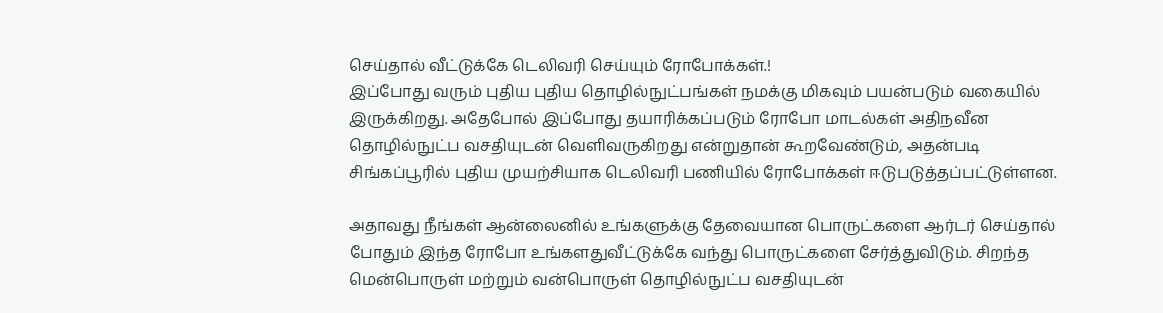செய்தால் வீட்டுக்கே டெலிவரி செய்யும் ரோபோக்கள்.!
இப்போது வரும் புதிய புதிய தொழில்நுட்பங்கள் நமக்கு மிகவும் பயன்படும் வகையில் இருக்கிறது. அதேபோல் இப்போது தயாரிக்கப்படும் ரோபோ மாடல்கள் அதிநவீன தொழில்நுட்ப வசதியுடன் வெளிவருகிறது என்றுதான் கூறவேண்டும், அதன்படி சிங்கப்பூரில் புதிய முயற்சியாக டெலிவரி பணியில் ரோபோக்கள் ஈடுபடுத்தப்பட்டுள்ளன.

அதாவது நீங்கள் ஆன்லைனில் உங்களுக்கு தேவையான பொருட்களை ஆர்டர் செய்தால் போதும் இந்த ரோபோ உங்களதுவீட்டுக்கே வந்து பொருட்களை சேர்த்துவிடும். சிறந்த மென்பொருள் மற்றும் வன்பொருள் தொழில்நுட்ப வசதியுடன்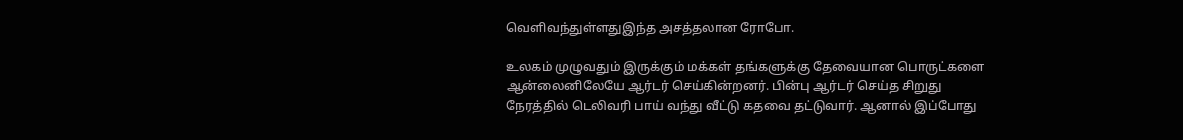வெளிவந்துள்ளதுஇந்த அசத்தலான ரோபோ.

உலகம் முழுவதும் இருக்கும் மக்கள் தங்களுக்கு தேவையான பொருட்களை ஆன்லைனிலேயே ஆர்டர் செய்கின்றனர். பின்பு ஆர்டர் செய்த சிறுது நேரத்தில் டெலிவரி பாய் வந்து வீட்டு கதவை தட்டுவார். ஆனால் இப்போது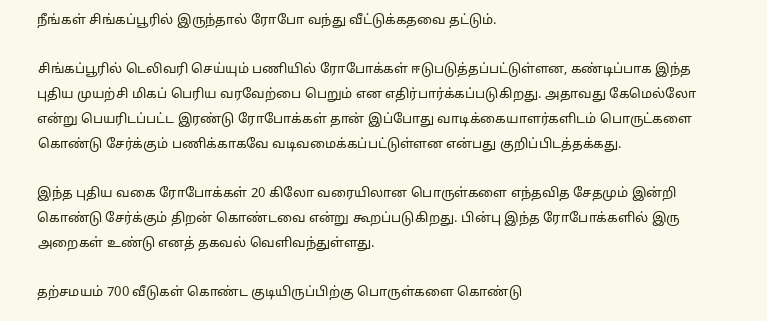நீங்கள் சிங்கப்பூரில் இருந்தால் ரோபோ வந்து வீட்டுக்கதவை தட்டும்.

சிங்கப்பூரில் டெலிவரி செய்யும் பணியில் ரோபோக்கள் ஈடுபடுத்தப்பட்டுள்ளன, கண்டிப்பாக இந்த புதிய முயற்சி மிகப் பெரிய வரவேற்பை பெறும் என எதிர்பார்க்கப்படுகிறது. அதாவது கேமெல்லோ என்று பெயரிடப்பட்ட இரண்டு ரோபோக்கள் தான் இப்போது வாடிக்கையாளர்களிடம் பொருட்களை கொண்டு சேர்க்கும் பணிக்காகவே வடிவமைக்கப்பட்டுள்ளன என்பது குறிப்பிடத்தக்கது.

இந்த புதிய வகை ரோபோக்கள் 20 கிலோ வரையிலான பொருள்களை எந்தவித சேதமும் இன்றி கொண்டு சேர்க்கும் திறன் கொண்டவை என்று கூறப்படுகிறது. பின்பு இந்த ரோபோக்களில் இரு அறைகள் உண்டு எனத் தகவல் வெளிவந்துள்ளது.

தற்சமயம் 700 வீடுகள் கொண்ட குடியிருப்பிற்கு பொருள்களை கொண்டு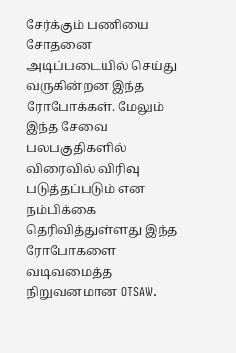சேர்க்கும் பணியை சோதனை அடிப்படையில் செய்து வருகின்றன இந்த ரோபோக்கள். மேலும் இந்த சேவை பலபகுதிகளில் விரைவில் விரிவு படுத்தப்படும் என நம்பிக்கை தெரிவித்துள்ளது இந்த ரோபோகளை வடிவமைத்த நிறுவனமான OTSAW.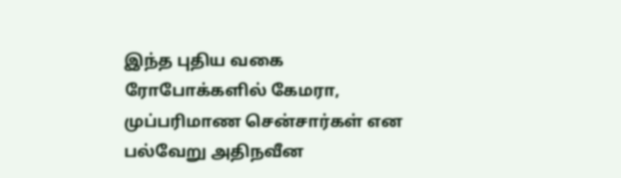இந்த புதிய வகை ரோபோக்களில் கேமரா, முப்பரிமாண சென்சார்கள் என பல்வேறு அதிநவீன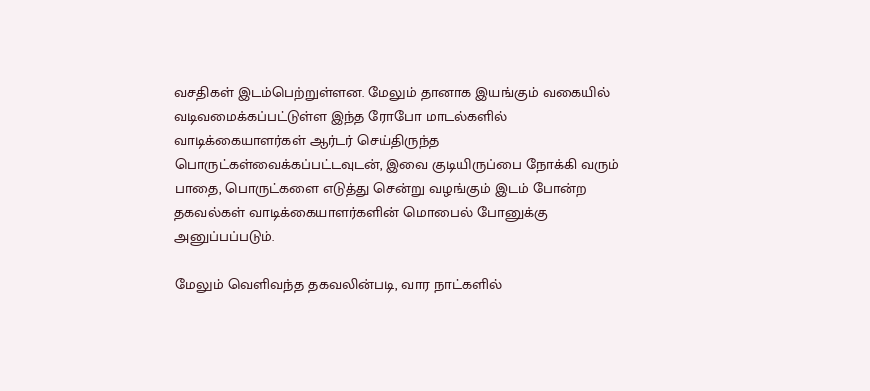வசதிகள் இடம்பெற்றுள்ளன. மேலும் தானாக இயங்கும் வகையில் வடிவமைக்கப்பட்டுள்ள இந்த ரோபோ மாடல்களில் வாடிக்கையாளர்கள் ஆர்டர் செய்திருந்த பொருட்கள்வைக்கப்பட்டவுடன், இவை குடியிருப்பை நோக்கி வரும் பாதை, பொருட்களை எடுத்து சென்று வழங்கும் இடம் போன்ற தகவல்கள் வாடிக்கையாளர்களின் மொபைல் போனுக்கு அனுப்பப்படும்.

மேலும் வெளிவந்த தகவலின்படி, வார நாட்களில்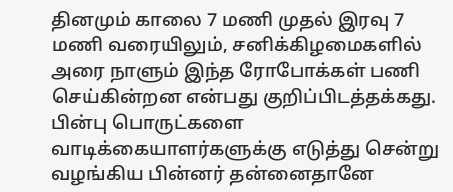தினமும் காலை 7 மணி முதல் இரவு 7 மணி வரையிலும், சனிக்கிழமைகளில் அரை நாளும் இந்த ரோபோக்கள் பணி செய்கின்றன என்பது குறிப்பிடத்தக்கது. பின்பு பொருட்களை வாடிக்கையாளர்களுக்கு எடுத்து சென்று வழங்கிய பின்னர் தன்னைதானே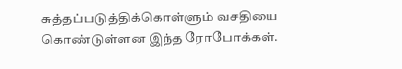சுத்தப்படுத்திக்கொள்ளும் வசதியை கொண்டுள்ளன இந்த ரோபோக்கள்.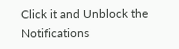Click it and Unblock the Notifications